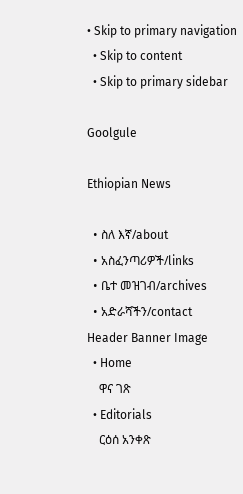• Skip to primary navigation
  • Skip to content
  • Skip to primary sidebar

Goolgule

Ethiopian News

  • ስለ እኛ/about
  • አስፈንጣሪዎች/links
  • ቤተ መዝገብ/archives
  • አድራሻችን/contact
Header Banner Image
  • Home
    ዋና ገጽ
  • Editorials
    ርዕሰ አንቀጽ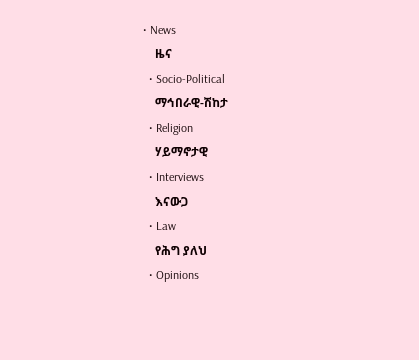• News
    ዜና
  • Socio-Political
    ማኅበራዊ-ሽከታ
  • Religion
    ሃይማኖታዊ
  • Interviews
    እናውጋ
  • Law
    የሕግ ያለህ
  • Opinions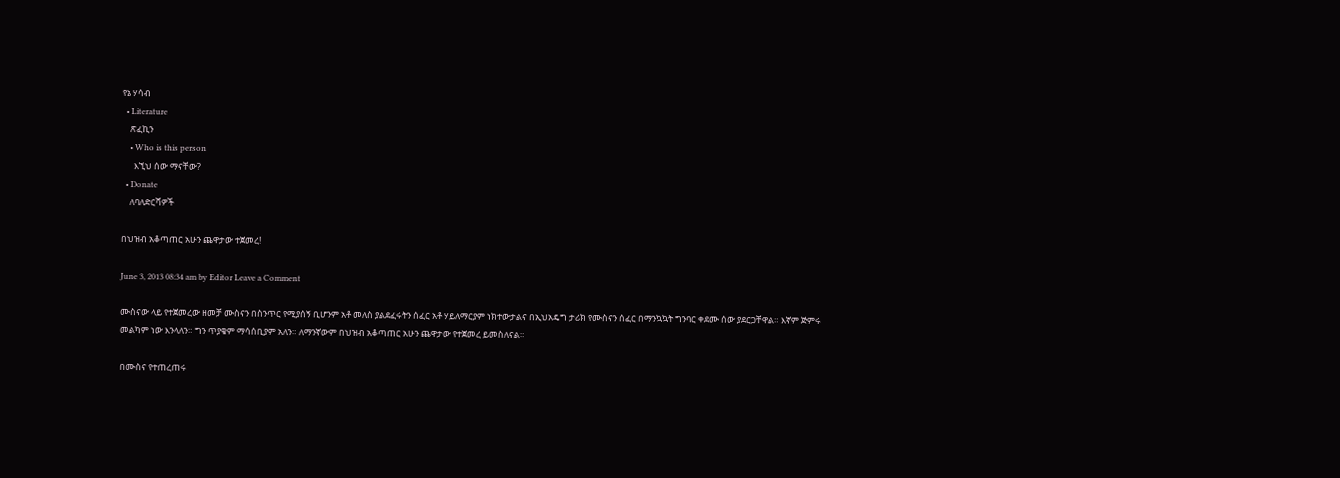የኔ ሃሳብ
  • Literature
    ጽፈኪን
    • Who is this person
      እኚህ ሰው ማናቸው?
  • Donate
    ለባለድርሻዎች

በህዝብ አቆጣጠር አሁን ጨዋታው ተጀመረ!

June 3, 2013 08:34 am by Editor Leave a Comment

ሙስናው ላይ የተጀመረው ዘመቻ ሙስናን በስንጥር የሚያሰኝ ቢሆንም አቶ መለስ ያልደፈሩትን ሰፈር አቶ ሃይለማርያም ነክተውታልና በኢህአዴግ ታሪክ የሙስናን ሰፈር በማንኳኳት ግንባር ቀደሙ ሰው ያደርጋቸዋል። እኛም ጅምሩ መልካም ነው እንላለን። ግን ጥያቄም ማሳሰቢያም አለን። ለማንኛውም በህዝብ አቆጣጠር አሁን ጨዋታው የተጀመረ ይመስለናል።

በሙስና የተጠረጠሩ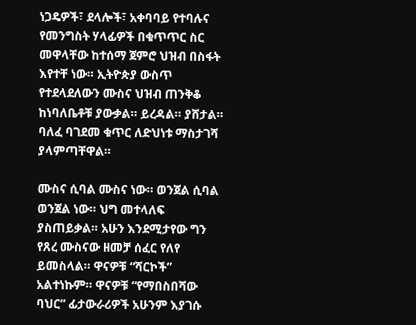ነጋዴዎች፣ ደላሎች፣ አቀባባይ የተባሉና የመንግስት ሃላፊዎች በቁጥጥር ስር መዋላቸው ከተሰማ ጀምሮ ህዝብ በስፋት እየተቸ ነው። ኢትዮጵያ ውስጥ የተደላደለውን ሙስና ህዝብ ጠንቅቆ ከነባለቤቶቹ ያውቃል። ይረዳል። ያሸታል። ባለፈ ባገደመ ቁጥር ለድህነቱ ማስታገሻ ያላምጣቸዋል።

ሙስና ሲባል ሙስና ነው። ወንጀል ሲባል ወንጀል ነው። ህግ መተላለፍ ያስጠይቃል። አሁን እንደሚታየው ግን የጸረ ሙስናው ዘመቻ ሰፈር የለየ ይመስላል። ዋናዎቹ “ሻርኮች” አልተነኩም። ዋናዎቹ “የማበስበሻው ባህር” ፊታውራሪዎች አሁንም እያገሱ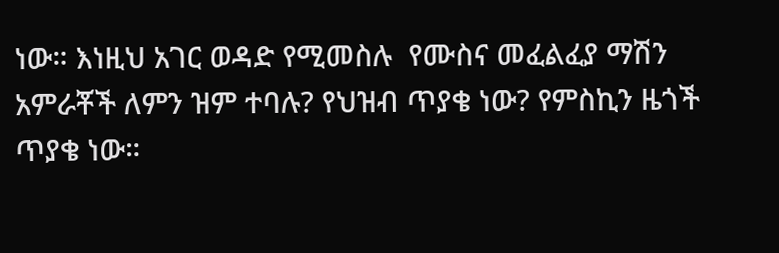ነው። እነዚህ አገር ወዳድ የሚመስሉ  የሙስና መፈልፈያ ማሽን አምራቾች ለምን ዝም ተባሉ? የህዝብ ጥያቄ ነው? የምስኪን ዜጎች ጥያቄ ነው።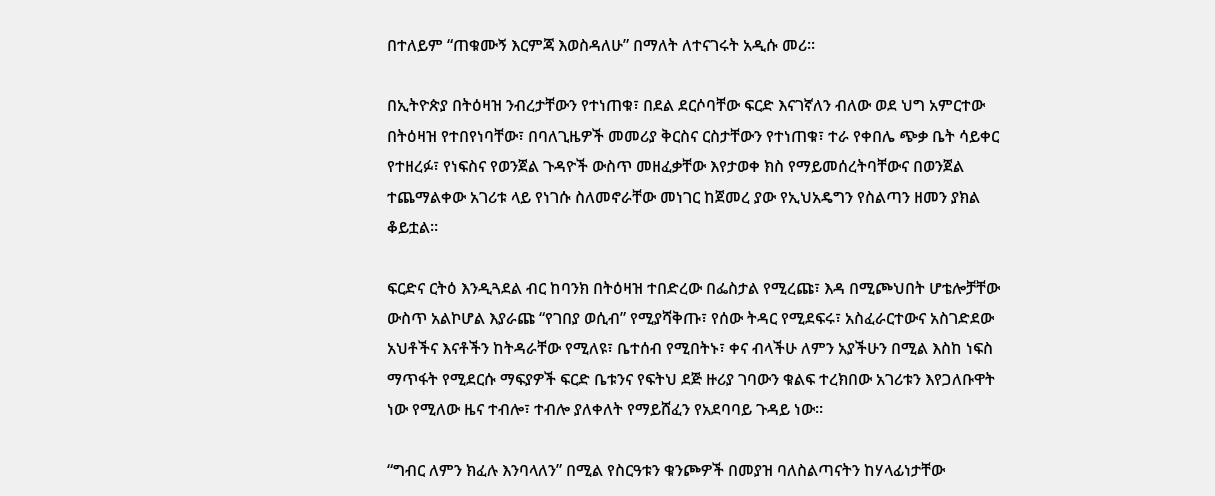በተለይም “ጠቁሙኝ እርምጃ እወስዳለሁ” በማለት ለተናገሩት አዲሱ መሪ፡፡

በኢትዮጵያ በትዕዛዝ ንብረታቸውን የተነጠቁ፣ በደል ደርሶባቸው ፍርድ እናገኛለን ብለው ወደ ህግ አምርተው በትዕዛዝ የተበየነባቸው፣ በባለጊዜዎች መመሪያ ቅርስና ርስታቸውን የተነጠቁ፣ ተራ የቀበሌ ጭቃ ቤት ሳይቀር የተዘረፉ፣ የነፍስና የወንጀል ጉዳዮች ውስጥ መዘፈቃቸው እየታወቀ ክስ የማይመሰረትባቸውና በወንጀል ተጨማልቀው አገሪቱ ላይ የነገሱ ስለመኖራቸው መነገር ከጀመረ ያው የኢህአዴግን የስልጣን ዘመን ያክል ቆይቷል።

ፍርድና ርትዕ እንዲጓደል ብር ከባንክ በትዕዛዝ ተበድረው በፌስታል የሚረጩ፣ እዳ በሚጮህበት ሆቴሎቻቸው ውስጥ አልኮሆል እያራጩ “የገበያ ወሲብ” የሚያሻቅጡ፣ የሰው ትዳር የሚደፍሩ፣ አስፈራርተውና አስገድደው አህቶችና እናቶችን ከትዳራቸው የሚለዩ፣ ቤተሰብ የሚበትኑ፣ ቀና ብላችሁ ለምን አያችሁን በሚል እስከ ነፍስ ማጥፋት የሚደርሱ ማፍያዎች ፍርድ ቤቱንና የፍትህ ደጅ ዙሪያ ገባውን ቁልፍ ተረክበው አገሪቱን እየጋለቡዋት ነው የሚለው ዜና ተብሎ፣ ተብሎ ያለቀለት የማይሸፈን የአደባባይ ጉዳይ ነው።

“ግብር ለምን ክፈሉ እንባላለን” በሚል የስርዓቱን ቁንጮዎች በመያዝ ባለስልጣናትን ከሃላፊነታቸው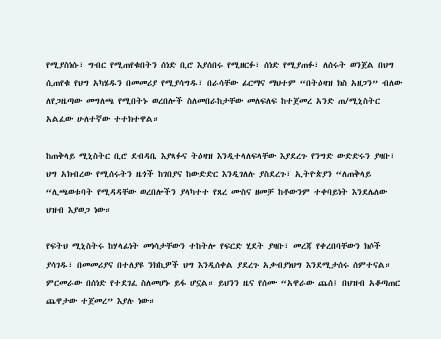የሚያስነሱ፣ ግብር የሚጠየቁበትን ሰነድ ቢሮ እያሰበሩ የሚዘርፉ፣ ሰነድ የሚያጠፉ፣ ለሰሩት ወንጀል በህግ ሲጠየቁ የህግ አካሄዱን በመመሪያ የሚያሳግዱ፣ በራሳቸው ፊርማና ማህተም “በትዕዛዝ ክስ አዘጋን” ብለው ለየጋዜጣው መግለጫ የሚበትኑ ወረበሎች ስለመበራከታቸው መለፍለፍ ከተጀመረ አንድ ጠ/ሚኒስትር አልፈው ሁለተኛው ተተክተዋል።

ከጠቅላይ ሚኒስትር ቢሮ ደብዳቤ እያጻፉና ትዕዛዝ እንዲተላለፍላቸው እያደረጉ የንግድ ውድድሩን ያዛቡ፣ ህግ አክብረው የሚሰሩትን ዜጎች ከገበያና ከውድድር እንዲገለሉ ያስደረጉ፣ ኢትዮጵያን “ለጠቅላይ “ሊጫወቱባት የሚዳዳቸው ወረበሎችን ያላካተተ የጸረ ሙስና ዘመቻ ከቶውንም ተቀባይነት እንደሌለው ህዝብ እያወጋ ነው።

የፍትህ ሚኒስትሩ ከሃላፊነት መነሳታቸውን ተከትሎ የፍርድ ሂደት ያዛቡ፣ መረጃ የቀረበባቸውን ክሶች ያሳገዱ፣ በመመሪያና በተለያዩ ንክኪዎች ህግ እንዲሰቀል ያደረጉ አቃብያነህግ እንደሚታሰሩ ሰምተናል። ምርመራው በሰነድ የተደገፈ ስለመሆኑ ይፋ ሆኗል። ይህንን ዜና የሰሙ “አዋራው ጨሰ፤ በህዝብ አቆጣጠር ጨዋታው ተጀመረ” እያሉ ነው።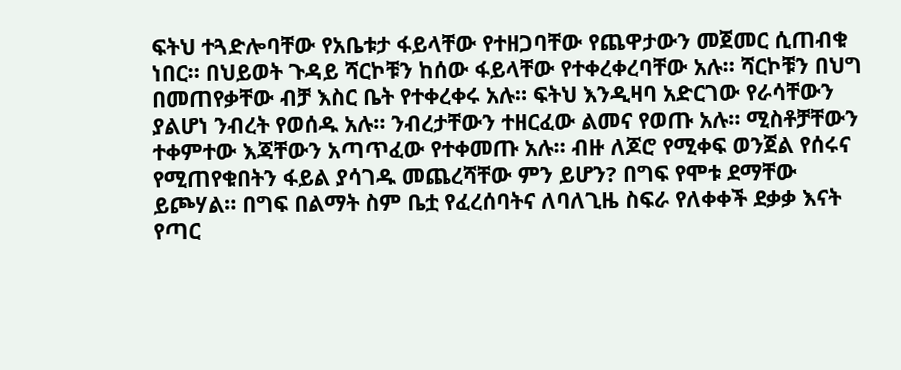ፍትህ ተጓድሎባቸው የአቤቱታ ፋይላቸው የተዘጋባቸው የጨዋታውን መጀመር ሲጠብቁ ነበር። በህይወት ጉዳይ ሻርኮቹን ከሰው ፋይላቸው የተቀረቀረባቸው አሉ። ሻርኮቹን በህግ በመጠየቃቸው ብቻ እስር ቤት የተቀረቀሩ አሉ። ፍትህ እንዲዛባ አድርገው የራሳቸውን ያልሆነ ንብረት የወሰዱ አሉ። ንብረታቸውን ተዘርፈው ልመና የወጡ አሉ። ሚስቶቻቸውን ተቀምተው እጃቸውን አጣጥፈው የተቀመጡ አሉ። ብዙ ለጆሮ የሚቀፍ ወንጀል የሰሩና የሚጠየቁበትን ፋይል ያሳገዱ መጨረሻቸው ምን ይሆን? በግፍ የሞቱ ደማቸው ይጮሃል። በግፍ በልማት ስም ቤቷ የፈረሰባትና ለባለጊዜ ስፍራ የለቀቀች ደቃቃ እናት የጣር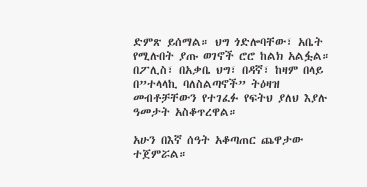ድምጽ ይሰማል። ህግ ጎድሎባቸው፣ አቤት የሚሉበት ያጡ ወገኖች ሮሮ ከልክ አልፏል። በፖሊስ፣ በአቃቤ ህግ፣ በዳኛ፣ ከዛም በላይ በ”ተላላኪ ባለስልጣኖች” ትዕዛዝ መብቶቻቸውን የተገፈፉ የፍትህ ያለህ እያሉ ዓመታት አስቆጥረዋል።

አሁን በእኛ ሰዓት አቆጣጠር ጨዋታው ተጀምሯል።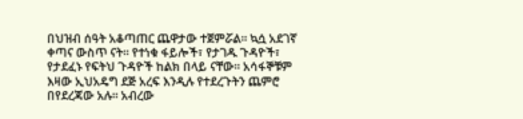በህዝብ ሰዓት አቆጣጠር ጨዋታው ተጀምሯል። ኳሷ አደገኛ ቀጣና ውስጥ ናት። የተነቁ ፋይሎች፣ የታገዱ ጉዳዮች፣ የታደፈኑ የፍትህ ጉዳዮች ከልክ በላይ ናቸው። አሳፋኞቹም እዛው ኢህአዴግ ደጅ አረፍ እንዲሉ የተደረጉትን ጨምሮ በየደረጃው አሉ። አብረው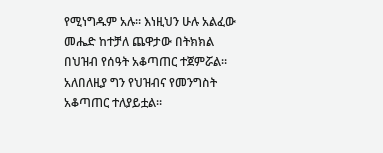የሚነግዱም አሉ። እነዚህን ሁሉ አልፈው መሔድ ከተቻለ ጨዋታው በትክክል በህዝብ የሰዓት አቆጣጠር ተጀምሯል። አለበለዚያ ግን የህዝብና የመንግስት አቆጣጠር ተለያይቷል።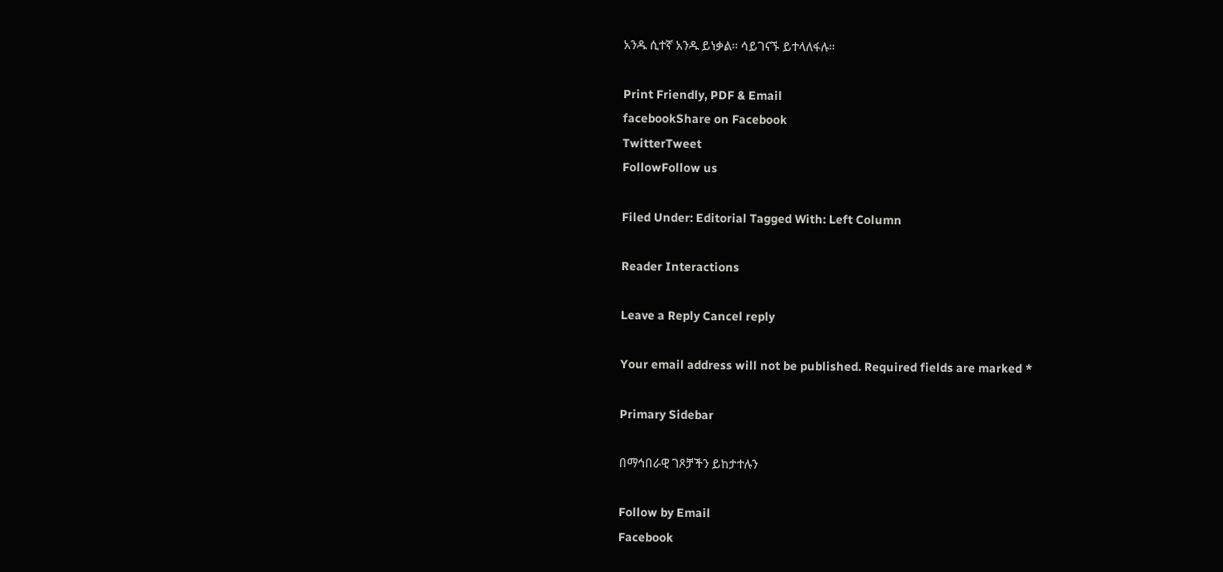አንዱ ሲተኛ አንዱ ይነቃል። ሳይገናኙ ይተላለፋሉ።

Print Friendly, PDF & Email
facebookShare on Facebook
TwitterTweet
FollowFollow us

Filed Under: Editorial Tagged With: Left Column

Reader Interactions

Leave a Reply Cancel reply

Your email address will not be published. Required fields are marked *

Primary Sidebar

በማኅበራዊ ገጾቻችን ይከታተሉን

Follow by Email
Facebook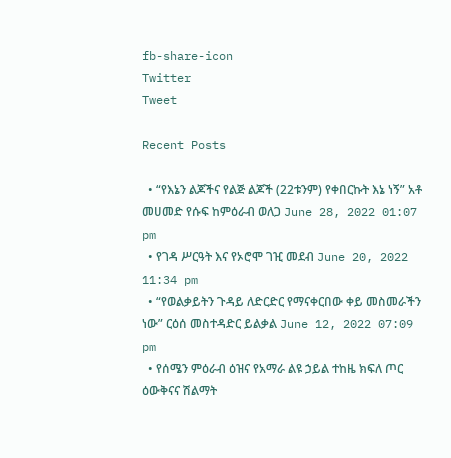fb-share-icon
Twitter
Tweet

Recent Posts

  • “የእኔን ልጆችና የልጅ ልጆች (22ቱንም) የቀበርኩት እኔ ነኝ” አቶ መሀመድ የሱፍ ከምዕራብ ወለጋ June 28, 2022 01:07 pm
  • የገዳ ሥርዓት እና የኦሮሞ ገዢ መደብ June 20, 2022 11:34 pm
  • “የወልቃይትን ጉዳይ ለድርድር የማናቀርበው ቀይ መስመራችን ነው” ርዕሰ መስተዳድር ይልቃል June 12, 2022 07:09 pm
  • የሰሜን ምዕራብ ዕዝና የአማራ ልዩ ኃይል ተከዜ ክፍለ ጦር ዕውቅናና ሽልማት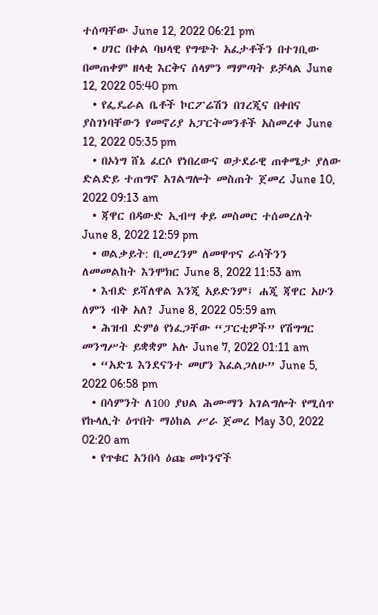ተሰጣቸው June 12, 2022 06:21 pm
  • ሀገር በቀል ባህላዊ የግጭት አፈታቶችን በተገቢው በመጠቀም ዘላቂ እርቅና ሰላምን ማምጣት ይቻላል June 12, 2022 05:40 pm
  • የፌዴራል ቤቶች ኮርፖሬሽን በገረጂና በቀበና ያስገነባቸውን የመኖሪያ አፓርትመንቶች አስመረቀ June 12, 2022 05:35 pm
  • በኦነግ ሸኔ ፈርሶ የነበረውና ወታደራዊ ጠቀሜታ ያለው ድልድይ ተጠግኖ አገልግሎት መስጠት ጀመረ June 10, 2022 09:13 am
  • ጃዋር በዳውድ ኢብሣ ቀይ መስመር ተሰመረለት June 8, 2022 12:59 pm
  • ወልቃይት: ቢመረንም ለመዋጥና ራሳችንን ለመመልከት እንሞክር June 8, 2022 11:53 am
  • እብድ ይሻለዋል እንጂ አይድንም፤ ሐጂ ጃዋር አሁን ለምን ብቅ አለ? June 8, 2022 05:59 am
  • ሕዝብ ድምፅ የነፈጋቸው “ፓርቲዎች” የሽግግር መንግሥት ይቋቋም አሉ June 7, 2022 01:11 am
  • “አድጌ እንደናንተ መሆን እፈልጋለሁ” June 5, 2022 06:58 pm
  • በሳምንት ለ100 ያህል ሕሙማን አገልግሎት የሚሰጥ የኩላሊት ዕጥበት ማዕከል ሥራ ጀመረ May 30, 2022 02:20 am
  • የጥቁር አንበሳ ዕጩ መኮንኖች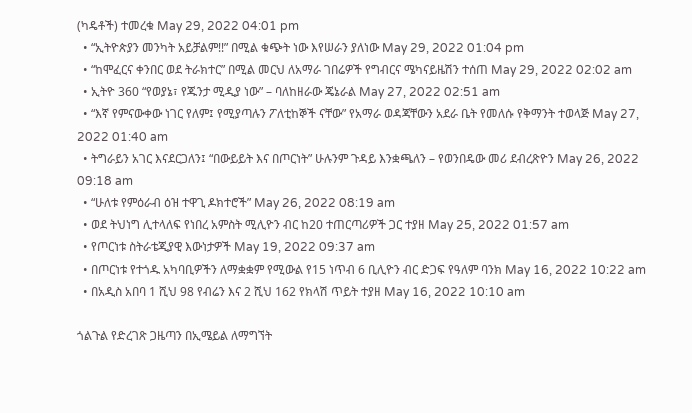(ካዴቶች) ተመረቁ May 29, 2022 04:01 pm
  • “ኢትዮጵያን መንካት አይቻልም!!” በሚል ቁጭት ነው እየሠራን ያለነው May 29, 2022 01:04 pm
  • “ከሞፈርና ቀንበር ወደ ትራክተር” በሚል መርህ ለአማራ ገበሬዎች የግብርና ሜካናይዜሽን ተሰጠ May 29, 2022 02:02 am
  • ኢትዮ 360 “የወያኔ፣ የጁንታ ሚዲያ ነው” – ባለከዘራው ጄኔራል May 27, 2022 02:51 am
  • “እኛ የምናውቀው ነገር የለም፤ የሚያጣሉን ፖለቲከኞች ናቸው” የአማራ ወዳጃቸውን አደራ ቤት የመለሱ የቅማንት ተወላጅ May 27, 2022 01:40 am
  • ትግራይን አገር እናደርጋለን፤ “በውይይት እና በጦርነት” ሁሉንም ጉዳይ እንቋጫለን – የወንበዴው መሪ ደብረጽዮን May 26, 2022 09:18 am
  • “ሁለቱ የምዕራብ ዕዝ ተዋጊ ዶክተሮች” May 26, 2022 08:19 am
  • ወደ ትህነግ ሊተላለፍ የነበረ አምስት ሚሊዮን ብር ከ20 ተጠርጣሪዎች ጋር ተያዘ May 25, 2022 01:57 am
  • የጦርነቱ ስትራቴጂያዊ እውነታዎች May 19, 2022 09:37 am
  • በጦርነቱ የተጎዱ አካባቢዎችን ለማቋቋም የሚውል የ15 ነጥብ 6 ቢሊዮን ብር ድጋፍ የዓለም ባንክ May 16, 2022 10:22 am
  • በአዲስ አበባ 1 ሺህ 98 የብሬን እና 2 ሺህ 162 የክላሽ ጥይት ተያዘ May 16, 2022 10:10 am

ጎልጉል የድረገጽ ጋዜጣን በኢሜይል ለማግኘት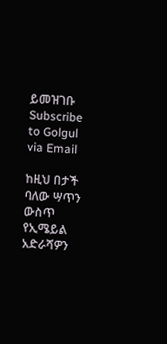ይመዝገቡ Subscribe to Golgul via Email

ከዚህ በታች ባለው ሣጥን ውስጥ የኢሜይል አድራሻዎን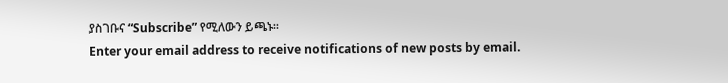ያስገቡና “Subscribe” የሚለውን ይጫኑ፡፡
Enter your email address to receive notifications of new posts by email.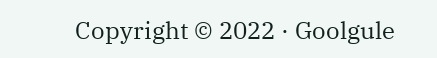Copyright © 2022 · Goolgule